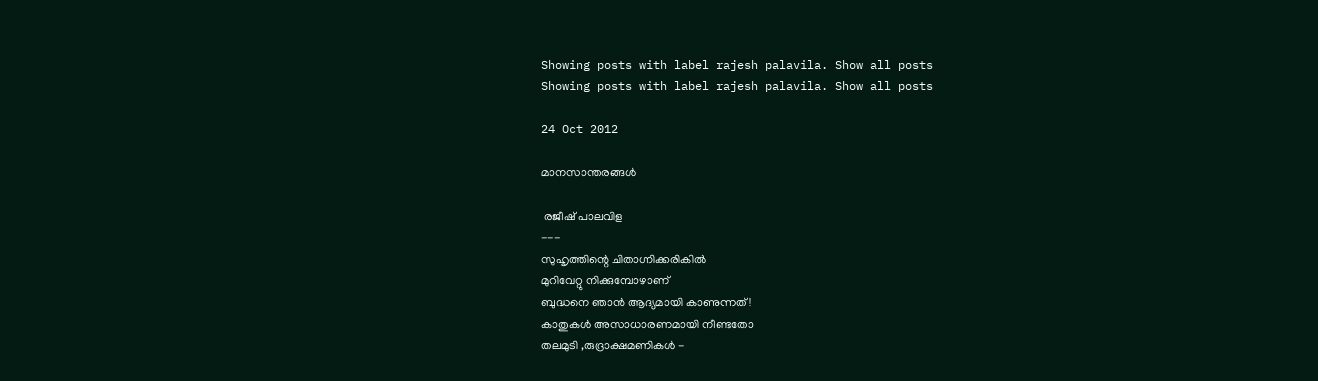Showing posts with label rajesh palavila. Show all posts
Showing posts with label rajesh palavila. Show all posts

24 Oct 2012

മാനസാന്തരങ്ങള്‍

 രജീഷ് പാലവിള
---
സുഹൃത്തിന്റെ ചിതാഗ്നിക്കരികില്‍
മുറിവേറ്റു നിക്കുമ്പോഴാണ്
ബുദ്ധനെ ഞാന്‍ ആദ്യമായി കാണുന്നത് !
കാതുകള്‍ അസാധാരണമായി നീണ്ടതോ
തലമുടി ,രുദ്രാക്ഷമണികള്‍ -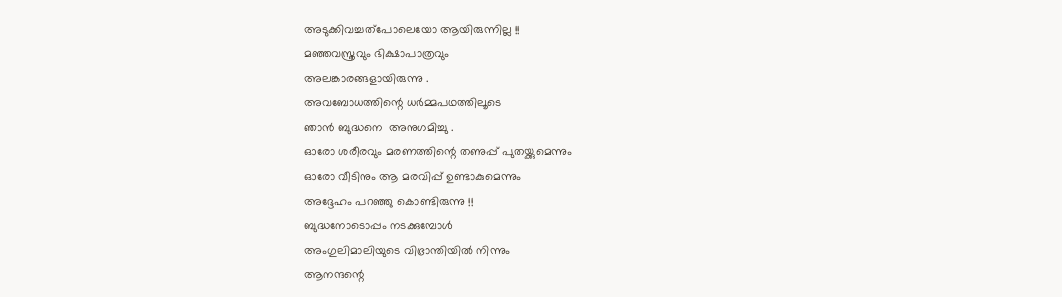അടുക്കിവച്ചത്പോലെയോ ആയിരുന്നില്ല !!
മഞ്ഞവസ്ത്രവും ഭിക്ഷാപാത്രവും
അലങ്കാരങ്ങളായിരുന്നു .
അവബോധത്തിന്റെ ധര്‍മ്മപഥത്തിലൂടെ
ഞാന്‍ ബുദ്ധനെ  അനുഗമിച്ചു .
ഓരോ ശരീരവും മരണത്തിന്റെ തണുപ്പ് പുതയ്ക്കുമെന്നും
ഓരോ വീടിനും ആ മരവിപ്പ് ഉണ്ടാകുമെന്നും
അദ്ദേഹം പറഞ്ഞു കൊണ്ടിരുന്നു !!
ബുദ്ധനോടൊപ്പം നടക്കുമ്പോള്‍
അംഗുലിമാലിയുടെ വിഭ്രാന്തിയില്‍ നിന്നും
ആനന്ദന്റെ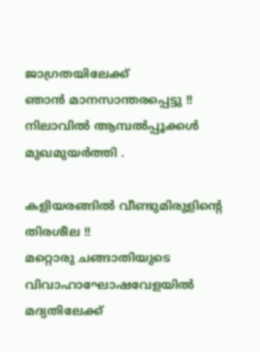ജാഗ്രതയിലേക്ക്
ഞാന്‍ മാനസാന്തരപ്പെട്ടു !!
നിലാവില്‍ ആമ്പല്‍പ്പൂക്കള്‍ മുഖമുയര്‍ത്തി .

കളിയരങ്ങില്‍ വീണ്ടുമിരുളിന്റെ
തിരശീല !!
മറ്റൊരു ചങ്ങാതിയുടെ
വിവാഹാഘോഷവേളയില്‍
മദ്യതിലേക്ക്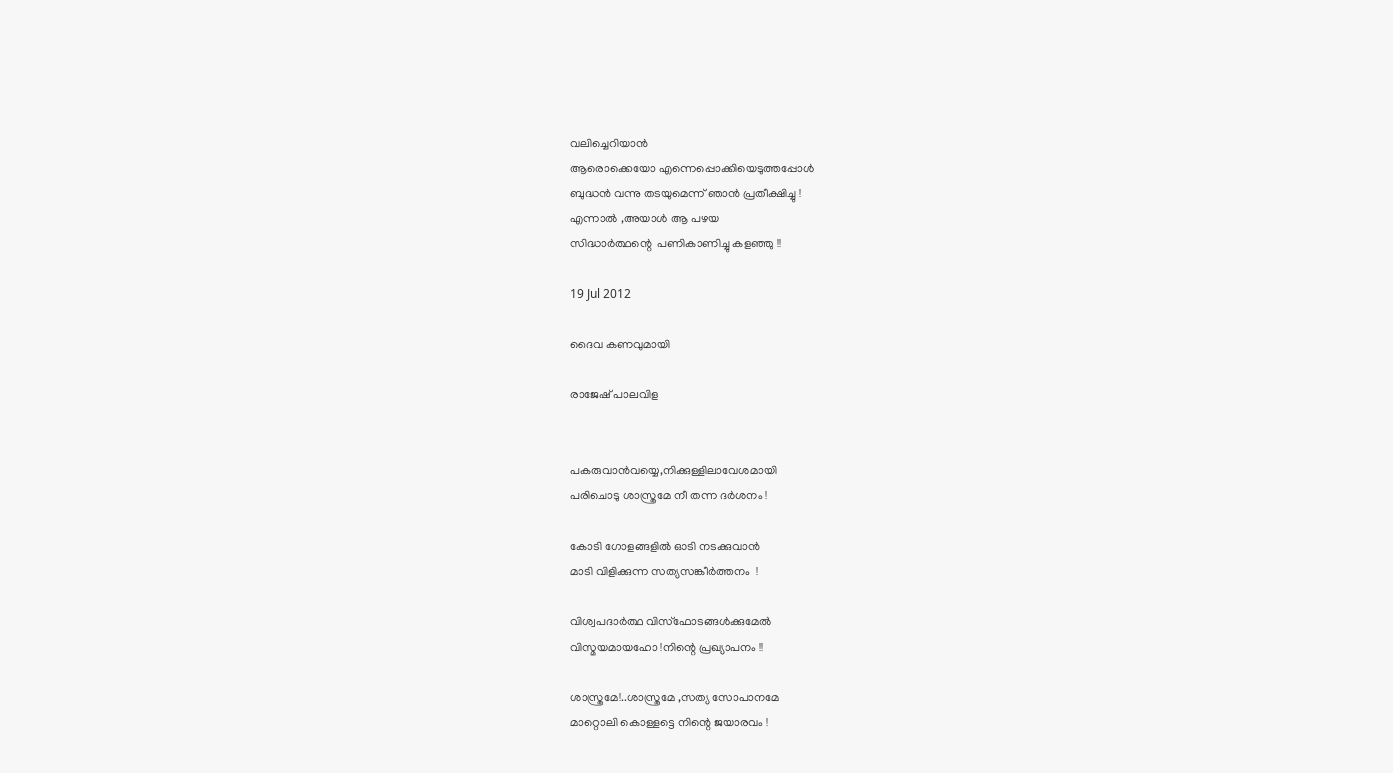വലിച്ചെറിയാന്‍
ആരൊക്കെയോ എന്നെപ്പൊക്കിയെടുത്തപ്പോള്‍
ബുദ്ധന്‍ വന്നു തടയുമെന്ന് ഞാന്‍ പ്രതീക്ഷിച്ചു !
എന്നാല്‍ ,അയാള്‍ ആ പഴയ
സിദ്ധാര്‍ത്ഥന്റെ  പണികാണിച്ചു കളഞ്ഞു !!

19 Jul 2012

ദൈവ കണവുമായി

രാജേഷ് പാലവിള


പകരുവാന്‍വയ്യെ,നിക്കുള്ളിലാവേശമായി
പരിചൊടു ശാസ്ത്രമേ നീ തന്ന ദര്‍ശനം !

കോടി ഗോളങ്ങളില്‍ ഓടി നടക്കുവാന്‍
മാടി വിളിക്കുന്ന സത്യസങ്കീര്‍ത്തനം  !

വിശ്വപദാര്‍ത്ഥ വിസ്ഫോടങ്ങള്‍ക്കുമേല്‍
വിസ്മയമായഹോ !നിന്റെ പ്രഖ്യാപനം !!

ശാസ്ത്രമേ!..ശാസ്ത്രമേ ,സത്യ സോപാനമേ
മാറ്റൊലി കൊള്ളട്ടെ നിന്റെ ജയാരവം !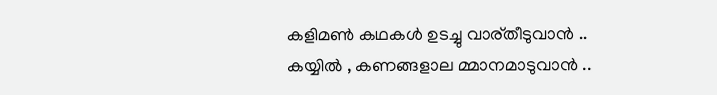കളിമണ്‍ കഥകള്‍ ഉടച്ചു വാര്തീടുവാന്‍ ..
കയ്യില്‍ , കണങ്ങളാല മ്മാനമാടുവാന്‍ ..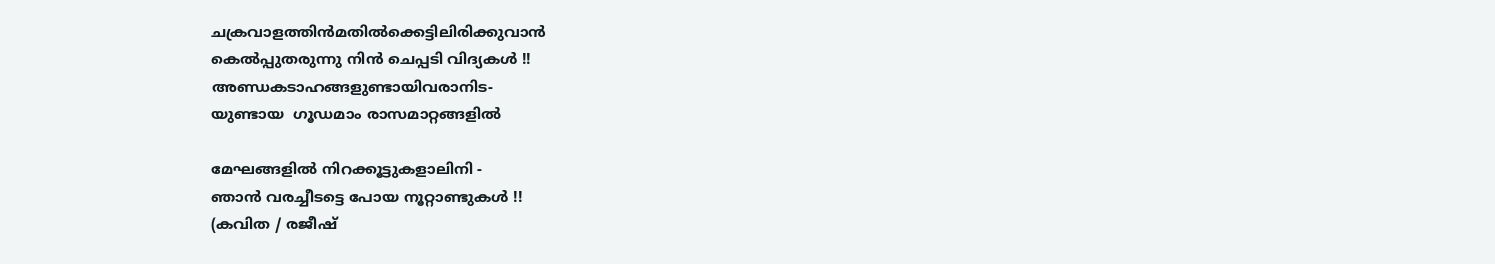ചക്രവാളത്തിന്‍മതില്‍ക്കെട്ടിലിരിക്കുവാന്‍
കെല്‍പ്പുതരുന്നു നിന്‍ ചെപ്പടി വിദ്യകള്‍ !!
അണ്ഡകടാഹങ്ങളുണ്ടായിവരാനിട-
യുണ്ടായ  ഗൂഡമാം രാസമാറ്റങ്ങളില്‍

മേഘങ്ങളില്‍ നിറക്കൂട്ടുകളാലിനി -
ഞാന്‍ വരച്ചീടട്ടെ പോയ നൂറ്റാണ്ടുകള്‍ !!
(കവിത / രജീഷ്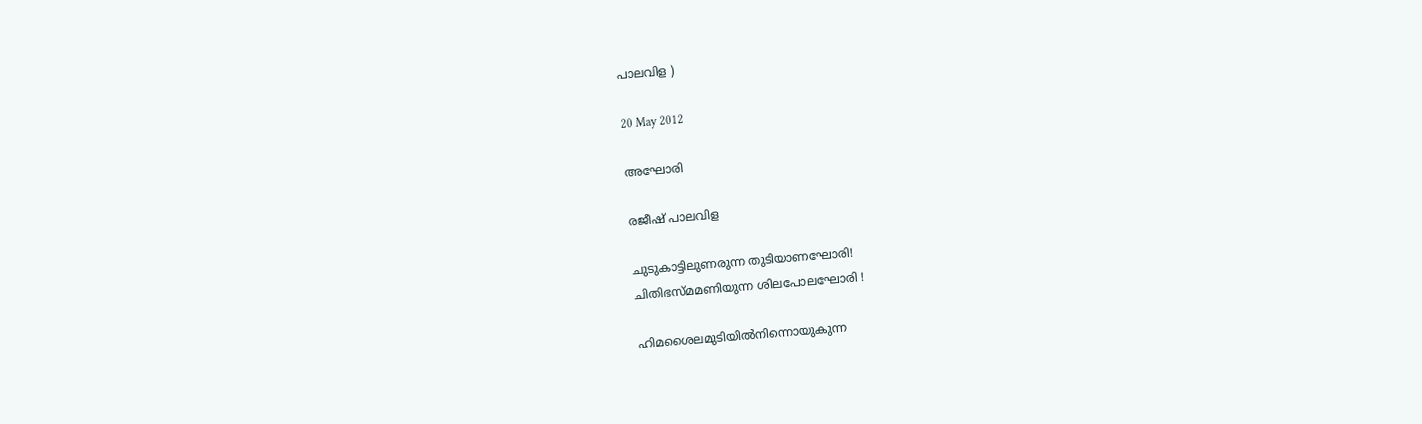പാലവിള )

20 May 2012

അഘോരി

രജീഷ് പാലവിള

ചുടുകാട്ടിലുണരുന്ന തുടിയാണഘോരി!
ചിതിഭസ്മമണിയുന്ന ശിലപോലഘോരി !

ഹിമശൈലമുടിയില്‍നിന്നൊയുകുന്ന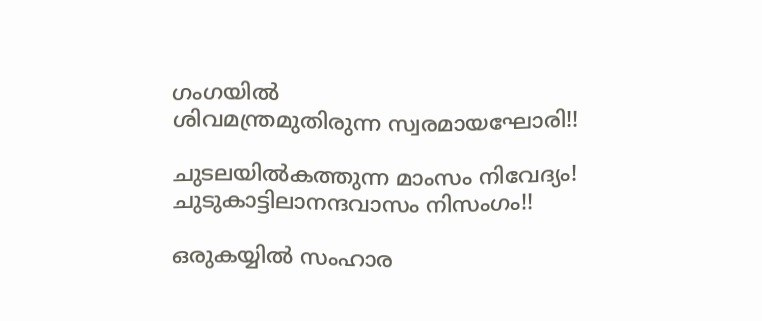ഗംഗയില്‍
ശിവമന്ത്രമുതിരുന്ന സ്വരമായഘോരി!!

ചുടലയില്‍കത്തുന്ന മാംസം നിവേദ്യം!
ചുടുകാട്ടിലാനന്ദവാസം നിസംഗം!!

ഒരുകയ്യില്‍ സംഹാര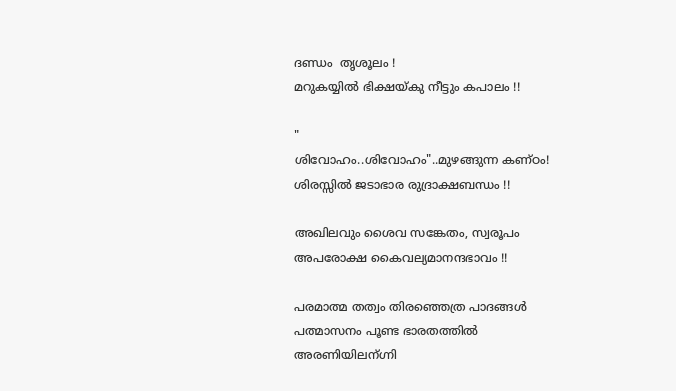ദണ്ഡം  തൃശൂലം !
മറുകയ്യില്‍ ഭിക്ഷയ്കു നീട്ടും കപാലം !!

"
ശിവോഹം..ശിവോഹം"..മുഴങ്ങുന്ന കണ്ഠം!
ശിരസ്സില്‍ ജടാഭാര രുദ്രാക്ഷബന്ധം !!

അഖിലവും ശൈവ സങ്കേതം, സ്വരൂപം
അപരോക്ഷ കൈവല്യമാനന്ദഭാവം !!

പരമാത്മ തത്വം തിരഞ്ഞെത്ര പാദങ്ങള്‍
പത്മാസനം പൂണ്ട ഭാരതത്തില്‍
അരണിയിലന്ഗ്നി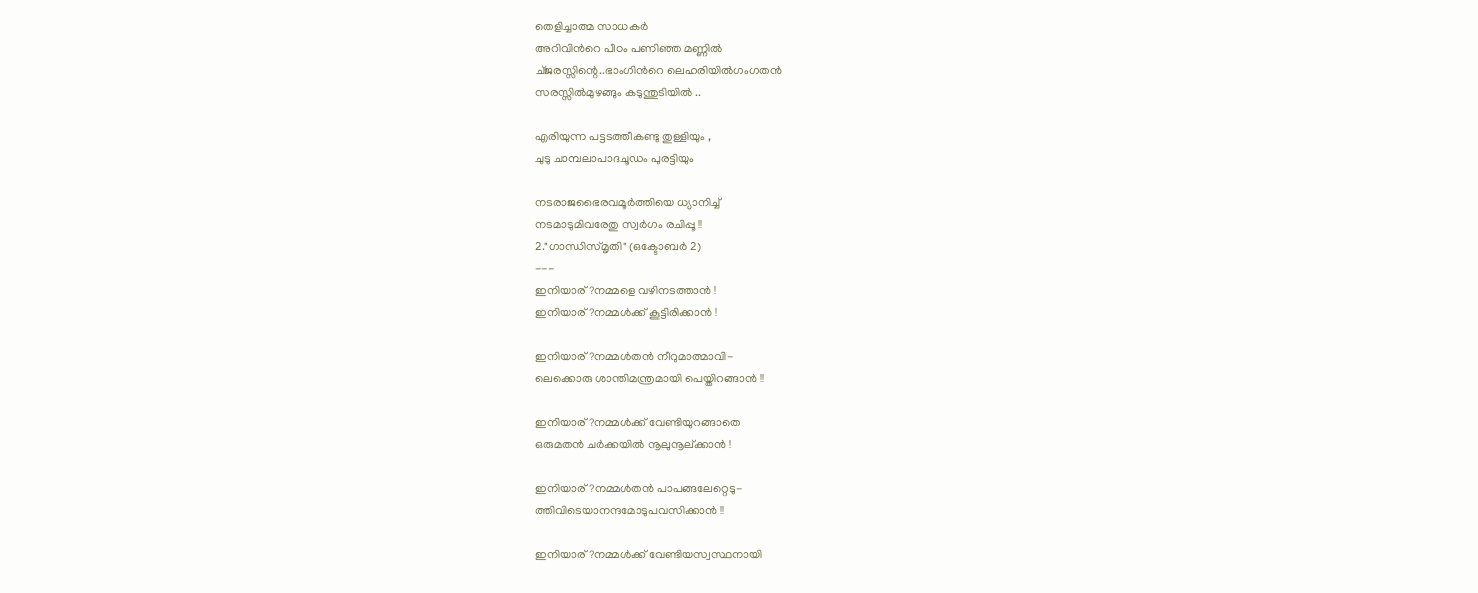തെളിച്ചാത്മ സാധകര്‍
അറിവിന്‍റെ പീഠം പണിഞ്ഞ മണ്ണില്‍
ച്ജരസ്സിന്റെ..ഭാംഗിന്‍റെ ലെഹരിയില്‍ഗംഗതന്‍
സരസ്സില്‍മുഴങ്ങും കടുന്തുടിയില്‍ ..

എരിയുന്ന പട്ടടത്തീകണ്ടു തുള്ളിയും ,
ചുടു ചാമ്പലാപാദചൂഡം പുരട്ടിയും

നടരാജഭൈരവമൂര്‍ത്തിയെ ധ്യാനിച്ച്
നടമാടുമിവരേതു സ്വര്‍ഗം രചിപ്പൂ !!
2."ഗാന്ധിസ്മൃതി" (ഒക്ടോബര്‍ 2)
---
ഇനിയാര്?നമ്മളെ വഴിനടത്താന്‍ !
ഇനിയാര്?നമ്മള്‍ക്ക് കൂട്ടിരിക്കാന്‍ !

ഇനിയാര്?നമ്മള്‍തന്‍ നീറുമാത്മാവി-
ലെക്കൊരു ശാന്തിമന്ത്രമായി പെയ്തിറങ്ങാന്‍ !!

ഇനിയാര്?നമ്മള്‍ക്ക് വേണ്ടിയുറങ്ങാതെ
ഒരുമതന്‍ ചര്‍ക്കയില്‍ നൂലുനൂല്ക്കാന്‍ !

ഇനിയാര്?നമ്മള്‍തന്‍ പാപങ്ങലേറ്റെടു-
ത്തിവിടെയാനന്ദമോടുപവസിക്കാന്‍ !!

ഇനിയാര്?നമ്മള്‍ക്ക് വേണ്ടിയസ്വസ്ഥനായി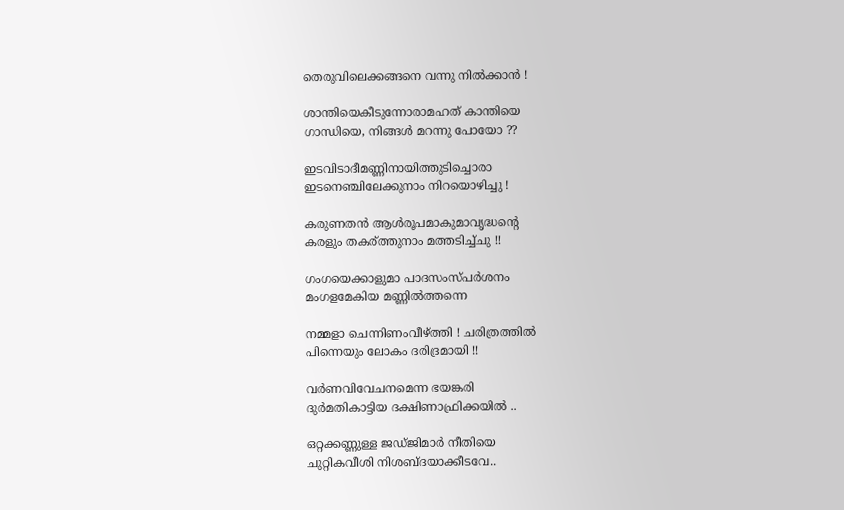തെരുവിലെക്കങ്ങനെ വന്നു നില്‍ക്കാന്‍ !

ശാന്തിയെകീടുന്നോരാമഹത് കാന്തിയെ
ഗാന്ധിയെ, നിങ്ങള്‍ മറന്നു പോയോ ??

ഇടവിടാദീമണ്ണിനായിത്തുടിച്ചൊരാ
ഇടനെഞ്ചിലേക്കുനാം നിറയൊഴിച്ചു !

കരുണതന്‍ ആള്‍രൂപമാകുമാവൃദ്ധന്റെ
കരളും തകര്ത്തുനാം മത്തടിച്ച്ചു !!

ഗംഗയെക്കാളുമാ പാദസംസ്പര്‍ശനം
മംഗളമേകിയ മണ്ണില്‍ത്തന്നെ

നമ്മളാ ചെന്നിണംവീഴ്ത്തി ! ചരിത്രത്തില്‍
പിന്നെയും ലോകം ദരിദ്രമായി !!

വര്‍ണവിവേചനമെന്ന ഭയങ്കരി
ദുര്‍മതികാട്ടിയ ദക്ഷിണാഫ്രിക്കയില്‍ ..

ഒറ്റക്കണ്ണുള്ള ജഡ്ജിമാര്‍ നീതിയെ
ചുറ്റികവീശി നിശബ്ദയാക്കീടവേ..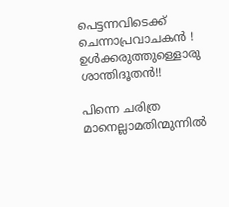പെട്ടന്നവിടെക്ക് ചെന്നാപ്രവാചകന്‍ !
ഉള്‍ക്കരുത്തുള്ളൊരു ശാന്തിദൂതന്‍!!

പിന്നെ ചരിത്ര മാനെല്ലാമതിന്മുന്നില്‍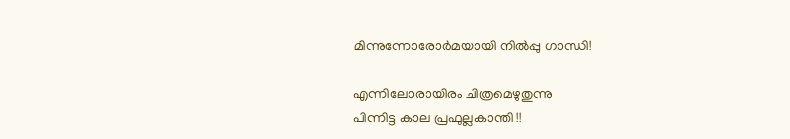മിന്നുന്നോരോര്‍മയായി നില്‍പ്പു ഗാന്ധി!

എന്നിലോരായിരം ചിത്രമെഴുതുന്നു
പിന്നിട്ട കാല പ്രഫുല്ലകാന്തി !!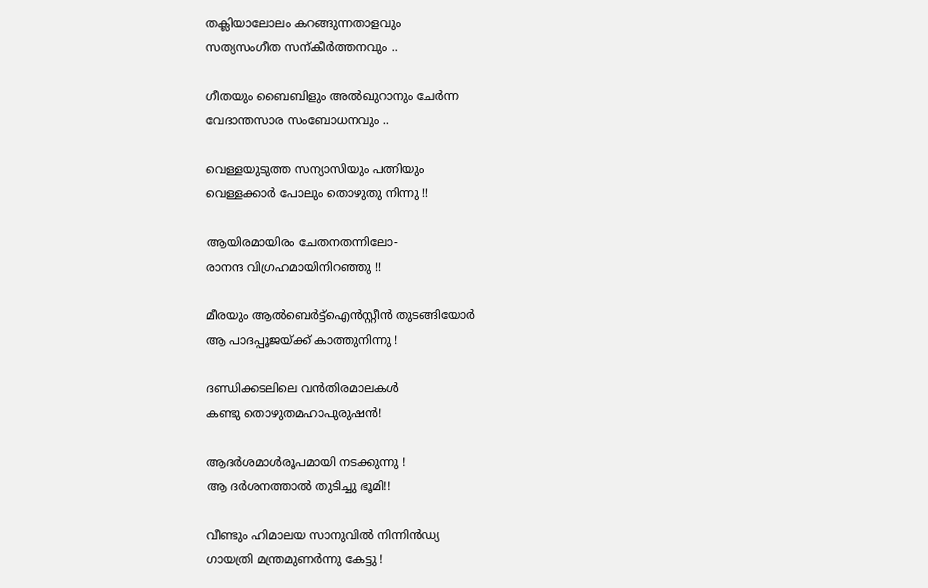തക്ലിയാലോലം കറങ്ങുന്നതാളവും
സത്യസംഗീത സന്കീര്‍ത്തനവും ..

ഗീതയും ബൈബിളും അല്‍ഖുറാനും ചേര്‍ന്ന
വേദാന്തസാര സംബോധനവും ..

വെള്ളയുടുത്ത സന്യാസിയും പത്നിയും
വെള്ളക്കാര്‍ പോലും തൊഴുതു നിന്നു !!

ആയിരമായിരം ചേതനതന്നിലോ-
രാനന്ദ വിഗ്രഹമായിനിറഞ്ഞു !!

മീരയും ആല്‍ബെര്‍ട്ട്‌ഐന്‍സ്റ്റീന്‍ തുടങ്ങിയോര്‍
ആ പാദപ്പൂജയ്ക്ക് കാത്തുനിന്നു !

ദണ്ഡിക്കടലിലെ വന്‍തിരമാലകള്‍
കണ്ടു തൊഴുതമഹാപുരുഷന്‍!

ആദര്‍ശമാള്‍രൂപമായി നടക്കുന്നു !
ആ ദര്‍ശനത്താല്‍ തുടിച്ചു ഭൂമി!!

വീണ്ടും ഹിമാലയ സാനുവില്‍ നിന്നിന്‍ഡ്യ
ഗായത്രി മന്ത്രമുണര്‍ന്നു കേട്ടു !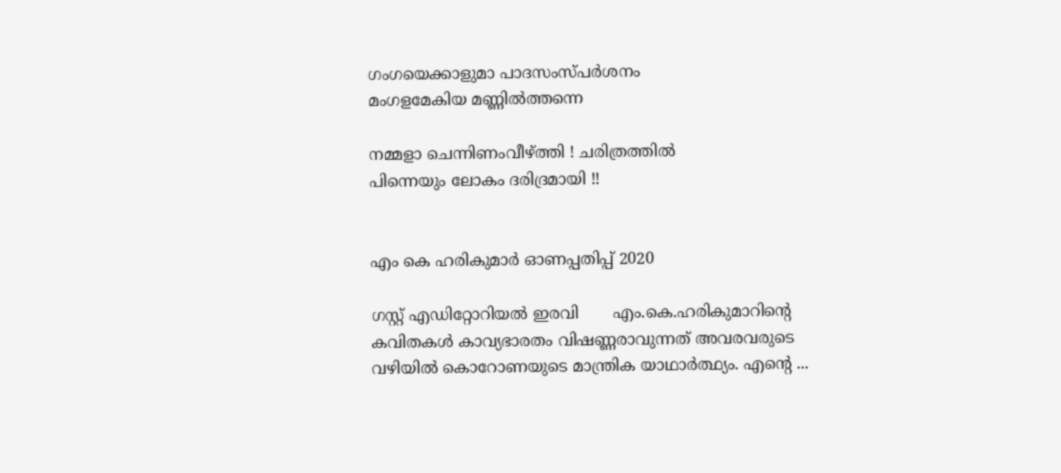ഗംഗയെക്കാളുമാ പാദസംസ്പര്‍ശനം
മംഗളമേകിയ മണ്ണില്‍ത്തന്നെ

നമ്മളാ ചെന്നിണംവീഴ്ത്തി ! ചരിത്രത്തില്‍
പിന്നെയും ലോകം ദരിദ്രമായി !!


എം കെ ഹരികുമാർ ഓണപ്പതിപ്പ്‌ 2020

ഗസ്റ്റ് എഡിറ്റോറിയൽ ഇരവി       എം.കെ.ഹരികുമാറിൻ്റെ കവിതകൾ കാവ്യഭാരതം വിഷണ്ണരാവുന്നത് അവരവരുടെ വഴിയിൽ കൊറോണയുടെ മാന്ത്രിക യാഥാർത്ഥ്യം. എന്റെ ...